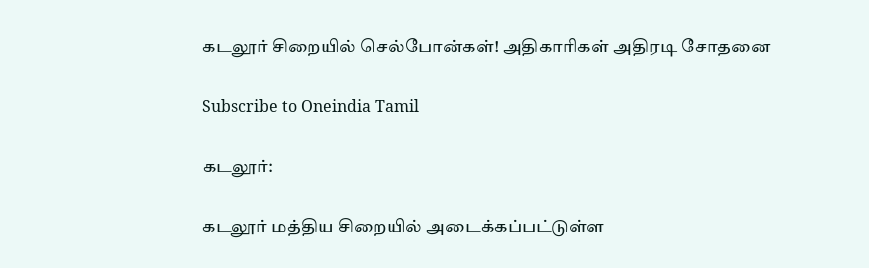கடலூர் சிறையில் செல்போன்கள்! அதிகாரிகள் அதிரடி சோதனை

Subscribe to Oneindia Tamil

கடலூர்:

கடலூர் மத்திய சிறையில் அடைக்கப்பட்டுள்ள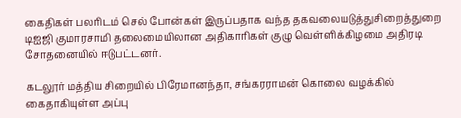கைதிகள் பலரிடம் செல் போன்கள் இருப்பதாக வந்த தகவலையடுத்துசிறைத்துறை டிஐஜி குமாரசாமி தலைமையிலான அதிகாரிகள் குழு வெள்ளிக்கிழமை அதிரடி சோதனையில் ஈடுபட்டனர்.

கடலூர் மத்திய சிறையில் பிரேமானந்தா, சங்கரராமன் கொலை வழக்கில் கைதாகியுள்ள அப்பு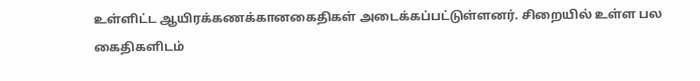உள்ளிட்ட ஆயிரக்கணக்கானகைதிகள் அடைக்கப்பட்டுள்ளனர். சிறையில் உள்ள பல கைதிகளிடம்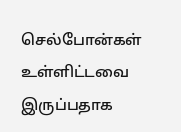செல்போன்கள் உள்ளிட்டவை இருப்பதாக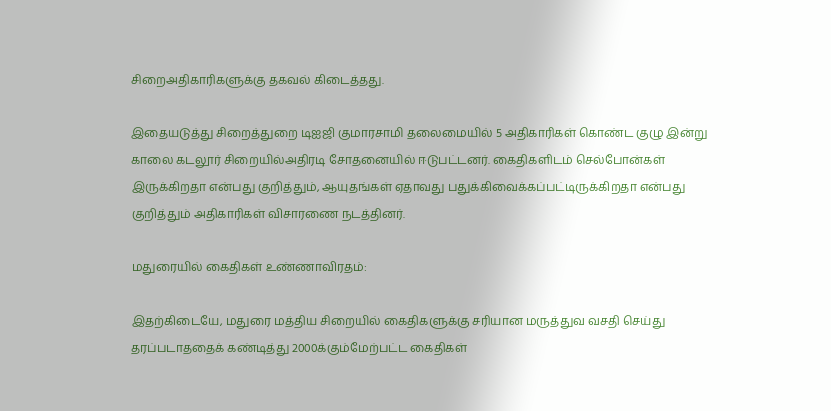சிறைஅதிகாரிகளுக்கு தகவல் கிடைத்தது.

இதையடுத்து சிறைத்துறை டிஐஜி குமாரசாமி தலைமையில் 5 அதிகாரிகள் கொண்ட குழு இன்று காலை கடலூர் சிறையில்அதிரடி சோதனையில் ஈடுபட்டனர். கைதிகளிடம் செல்போன்கள் இருக்கிறதா என்பது குறித்தும், ஆயுதங்கள் ஏதாவது பதுக்கிவைக்கப்பட்டிருக்கிறதா என்பது குறித்தும் அதிகாரிகள் விசாரணை நடத்தினர்.

மதுரையில் கைதிகள் உண்ணாவிரதம்:

இதற்கிடையே, மதுரை மத்திய சிறையில் கைதிகளுக்கு சரியான மருத்துவ வசதி செய்து தரப்படாததைக் கண்டித்து 2000க்கும்மேற்பட்ட கைதிகள்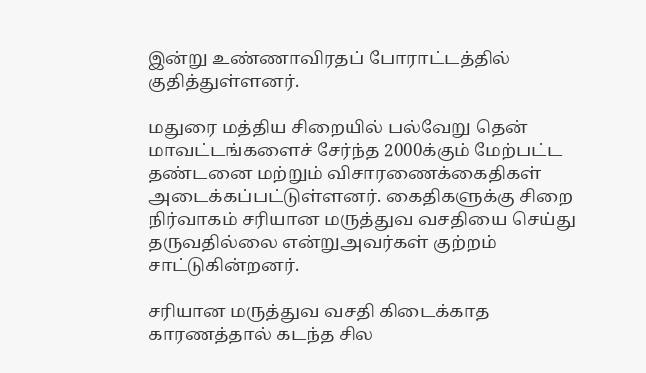இன்று உண்ணாவிரதப் போராட்டத்தில் குதித்துள்ளனர்.

மதுரை மத்திய சிறையில் பல்வேறு தென் மாவட்டங்களைச் சேர்ந்த 2000க்கும் மேற்பட்ட தண்டனை மற்றும் விசாரணைக்கைதிகள் அடைக்கப்பட்டுள்ளனர். கைதிகளுக்கு சிறை நிர்வாகம் சரியான மருத்துவ வசதியை செய்து தருவதில்லை என்றுஅவர்கள் குற்றம் சாட்டுகின்றனர்.

சரியான மருத்துவ வசதி கிடைக்காத காரணத்தால் கடந்த சில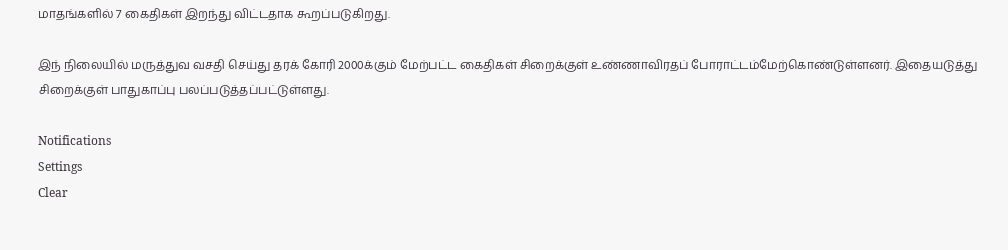மாதங்களில் 7 கைதிகள் இறந்து விட்டதாக கூறப்படுகிறது.

இந் நிலையில் மருத்துவ வசதி செய்து தரக் கோரி 2000க்கும் மேற்பட்ட கைதிகள் சிறைக்குள் உண்ணாவிரதப் போராட்டம்மேற்கொண்டுள்ளனர். இதையடுத்து சிறைக்குள் பாதுகாப்பு பலப்படுத்தப்பட்டுள்ளது.

Notifications
Settings
Clear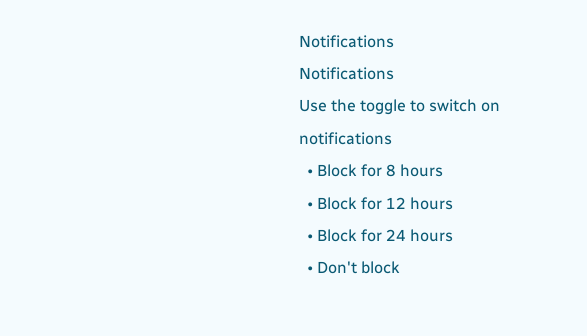Notifications
Notifications
Use the toggle to switch on notifications
  • Block for 8 hours
  • Block for 12 hours
  • Block for 24 hours
  • Don't block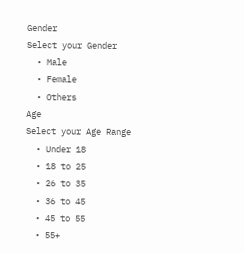Gender
Select your Gender
  • Male
  • Female
  • Others
Age
Select your Age Range
  • Under 18
  • 18 to 25
  • 26 to 35
  • 36 to 45
  • 45 to 55
  • 55+